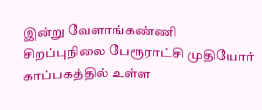இன்று வேளாங்கண்ணி சிறப்புநிலை பேரூராட்சி முதியோர் காப்பகத்தில் உள்ள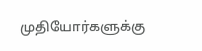முதியோர்களுக்கு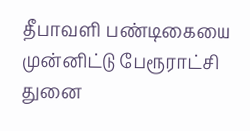தீபாவளி பண்டிகையை முன்னிட்டு பேரூராட்சி துனை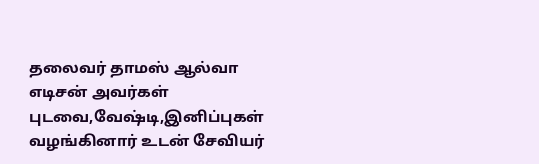தலைவர் தாமஸ் ஆல்வா எடிசன் அவர்கள் புடவை,வேஷ்டி,இனிப்புகள் வழங்கினார் உடன் சேவியர்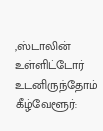,ஸ்டாலின் உள்ளிட்டோர் உடனிருந்தோம்
கீழ்வேளூர்: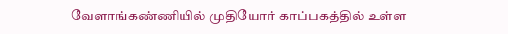வேளாங்கண்ணியில் முதியோர் காப்பகத்தில் உள்ள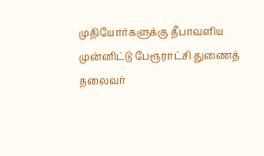முதியோர்களுக்கு தீபாவளிய முன்னிட்டு பேரூராட்சி துணைத் தலைவர்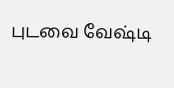புடவை வேஷ்டி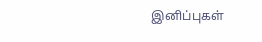இனிப்புகள்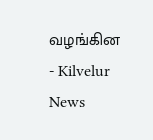வழங்கின - Kilvelur News